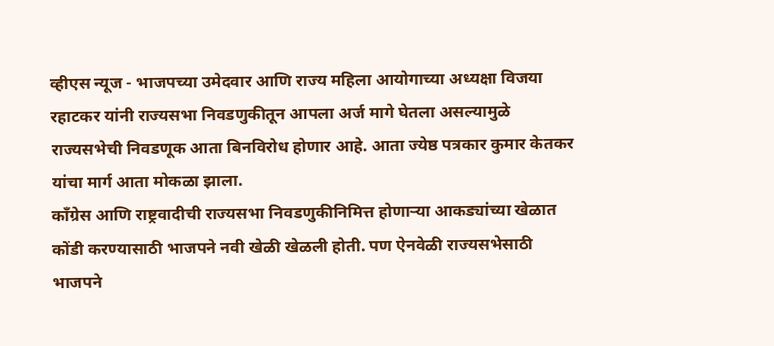व्हीएस न्यूज - भाजपच्या उमेदवार आणि राज्य महिला आयोगाच्या अध्यक्षा विजया रहाटकर यांनी राज्यसभा निवडणुकीतून आपला अर्ज मागे घेतला असल्यामुळे राज्यसभेची निवडणूक आता बिनविरोध होणार आहे. आता ज्येष्ठ पत्रकार कुमार केतकर यांचा मार्ग आता मोकळा झाला.
काँग्रेस आणि राष्ट्रवादीची राज्यसभा निवडणुकीनिमित्त होणाऱ्या आकड्यांच्या खेळात कोंडी करण्यासाठी भाजपने नवी खेळी खेळली होती. पण ऐनवेळी राज्यसभेसाठी भाजपने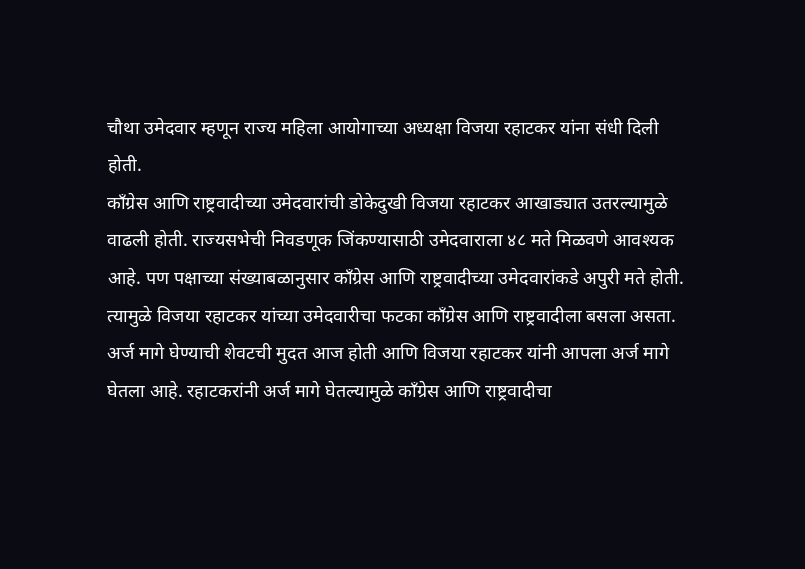चौथा उमेदवार म्हणून राज्य महिला आयोगाच्या अध्यक्षा विजया रहाटकर यांना संधी दिली होती.
काँग्रेस आणि राष्ट्रवादीच्या उमेदवारांची डोकेदुखी विजया रहाटकर आखाड्यात उतरल्यामुळे वाढली होती. राज्यसभेची निवडणूक जिंकण्यासाठी उमेदवाराला ४८ मते मिळवणे आवश्यक आहे. पण पक्षाच्या संख्याबळानुसार काँग्रेस आणि राष्ट्रवादीच्या उमेदवारांकडे अपुरी मते होती. त्यामुळे विजया रहाटकर यांच्या उमेदवारीचा फटका काँग्रेस आणि राष्ट्रवादीला बसला असता.
अर्ज मागे घेण्याची शेवटची मुदत आज होती आणि विजया रहाटकर यांनी आपला अर्ज मागे घेतला आहे. रहाटकरांनी अर्ज मागे घेतल्यामुळे काँग्रेस आणि राष्ट्रवादीचा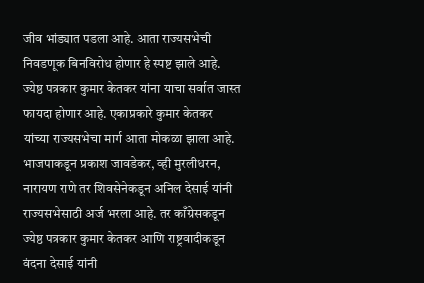जीव भांड्यात पडला आहे. आता राज्यसभेची निवडणूक बिनविरोध होणार हे स्पष्ट झाले आहे. ज्येष्ठ पत्रकार कुमार केतकर यांना याचा सर्वात जास्त फायदा होणार आहे. एकाप्रकारे कुमार केतकर यांच्या राज्यसभेचा मार्ग आता मोकळा झाला आहे.
भाजपाकडून प्रकाश जावडेकर, व्ही मुरलीधरन, नारायण राणे तर शिवसेनेकडून अनिल देसाई यांनी राज्यसभेसाठी अर्ज भरला आहे. तर काँग्रेसकडून ज्येष्ठ पत्रकार कुमार केतकर आणि राष्ट्रवादीकडून वंदना देसाई यांनी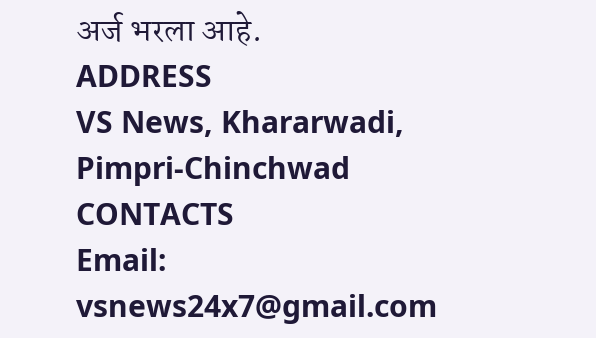अर्ज भरला आहे.
ADDRESS
VS News, Khararwadi,
Pimpri-Chinchwad
CONTACTS
Email: vsnews24x7@gmail.com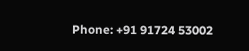Phone: +91 91724 53002